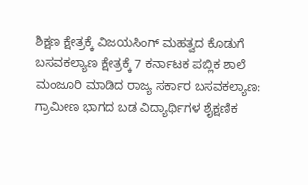ಶಿಕ್ಷಣ ಕ್ಷೇತ್ರಕ್ಕೆ ವಿಜಯಸಿಂಗ್ ಮಹತ್ವದ ಕೊಡುಗೆ ಬಸವಕಲ್ಯಾಣ ಕ್ಷೇತ್ರಕ್ಕೆ 7 ಕರ್ನಾಟಕ ಪಬ್ಲಿಕ ಶಾಲೆ ಮಂಜೂರಿ ಮಾಡಿದ ರಾಜ್ಯ ಸರ್ಕಾರ ಬಸವಕಲ್ಯಾಣ: ಗ್ರಾಮೀಣ ಭಾಗದ ಬಡ ವಿದ್ಯಾರ್ಥಿಗಳ ಶೈಕ್ಷಣಿಕ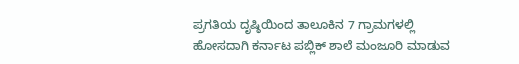ಪ್ರಗತಿಯ ದೃಷ್ಠಿಯಿಂದ ತಾಲೂಕಿನ 7 ಗ್ರಾಮಗಳಲ್ಲಿ ಹೋಸದಾಗಿ ಕರ್ನಾಟ ಪಬ್ಲಿಕ್ ಶಾಲೆ ಮಂಜೂರಿ ಮಾಡುವ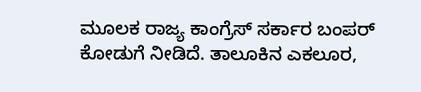ಮೂಲಕ ರಾಜ್ಯ ಕಾಂಗ್ರೆಸ್ ಸರ್ಕಾರ ಬಂಪರ್ ಕೋಡುಗೆ ನೀಡಿದೆ. ತಾಲೂಕಿನ ಎಕಲೂರ,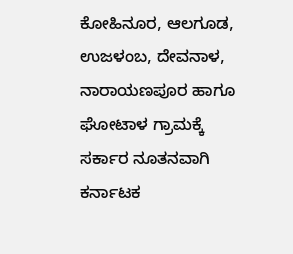ಕೋಹಿನೂರ, ಆಲಗೂಡ, ಉಜಳಂಬ, ದೇವನಾಳ, ನಾರಾಯಣಪೂರ ಹಾಗೂ ಘೋಟಾಳ ಗ್ರಾಮಕ್ಕೆ ಸರ್ಕಾರ ನೂತನವಾಗಿ ಕರ್ನಾಟಕ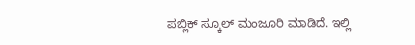ಪಬ್ಲಿಕ್ ಸ್ಕೂಲ್ ಮಂಜೂರಿ ಮಾಡಿದೆ. ಇಲ್ಲಿ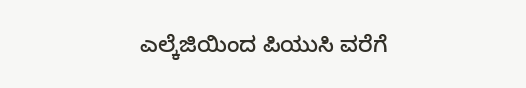ಎಲ್ಕೆಜಿಯಿಂದ ಪಿಯುಸಿ ವರೆಗೆ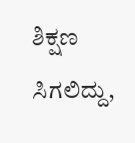ಶಿಕ್ಷಣ ಸಿಗಲಿದ್ದು,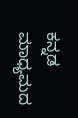ಕನ್ನಡ ಮಾಧ್ಯಮದ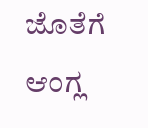ಜೊತೆಗೆ ಆಂಗ್ಲ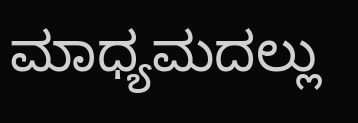ಮಾಧ್ಯಮದಲ್ಲು